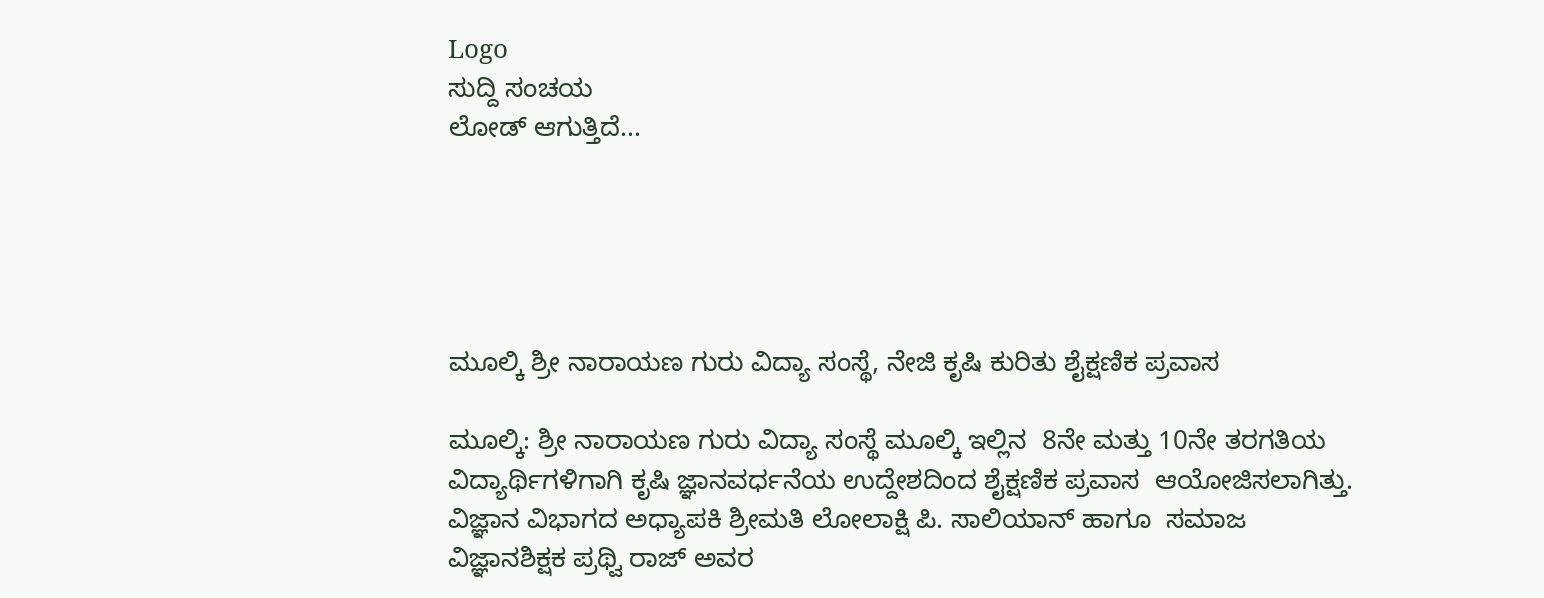Logo
ಸುದ್ದಿ ಸಂಚಯ
ಲೋಡ್ ಆಗುತ್ತಿದೆ...





ಮೂಲ್ಕಿ ಶ್ರೀ ನಾರಾಯಣ ಗುರು ವಿದ್ಯಾ ಸಂಸ್ಥೆ, ನೇಜಿ ಕೃಷಿ ಕುರಿತು ಶೈಕ್ಷಣಿಕ ಪ್ರವಾಸ

ಮೂಲ್ಕಿ: ಶ್ರೀ ನಾರಾಯಣ ಗುರು ವಿದ್ಯಾ ಸಂಸ್ಥೆ ಮೂಲ್ಕಿ ಇಲ್ಲಿನ  8ನೇ ಮತ್ತು 10ನೇ ತರಗತಿಯ ವಿದ್ಯಾರ್ಥಿಗಳಿಗಾಗಿ ಕೃಷಿ ಜ್ಞಾನವರ್ಧನೆಯ ಉದ್ದೇಶದಿಂದ ಶೈಕ್ಷಣಿಕ ಪ್ರವಾಸ  ಆಯೋಜಿಸಲಾಗಿತ್ತು. ವಿಜ್ಞಾನ ವಿಭಾಗದ ಅಧ್ಯಾಪಕಿ ಶ್ರೀಮತಿ ಲೋಲಾಕ್ಷಿ ಪಿ. ಸಾಲಿಯಾನ್ ಹಾಗೂ  ಸಮಾಜ ವಿಜ್ಞಾನಶಿಕ್ಷಕ ಪ್ರಥ್ವಿ ರಾಜ್ ಅವರ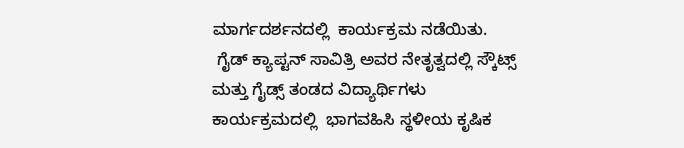ಮಾರ್ಗದರ್ಶನದಲ್ಲಿ  ಕಾರ್ಯಕ್ರಮ ನಡೆಯಿತು.
 ಗೈಡ್ ಕ್ಯಾಪ್ಟನ್ ಸಾವಿತ್ರಿ ಅವರ ನೇತೃತ್ವದಲ್ಲಿ ಸ್ಕೌಟ್ಸ್ ಮತ್ತು ಗೈಡ್ಸ್ ತಂಡದ ವಿದ್ಯಾರ್ಥಿಗಳು ಕಾರ್ಯಕ್ರಮದಲ್ಲಿ  ಭಾಗವಹಿಸಿ ಸ್ಥಳೀಯ ಕೃಷಿಕ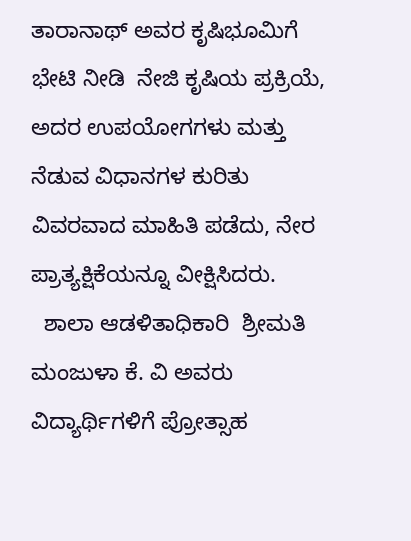ತಾರಾನಾಥ್ ಅವರ ಕೃಷಿಭೂಮಿಗೆ ಭೇಟಿ ನೀಡಿ  ನೇಜಿ ಕೃಷಿಯ ಪ್ರಕ್ರಿಯೆ, ಅದರ ಉಪಯೋಗಗಳು ಮತ್ತು ನೆಡುವ ವಿಧಾನಗಳ ಕುರಿತು ವಿವರವಾದ ಮಾಹಿತಿ ಪಡೆದು, ನೇರ ಪ್ರಾತ್ಯಕ್ಷಿಕೆಯನ್ನೂ ವೀಕ್ಷಿಸಿದರು.
  ಶಾಲಾ ಆಡಳಿತಾಧಿಕಾರಿ  ಶ್ರೀಮತಿ ಮಂಜುಳಾ ಕೆ. ವಿ ಅವರು  ವಿದ್ಯಾರ್ಥಿಗಳಿಗೆ ಪ್ರೋತ್ಸಾಹ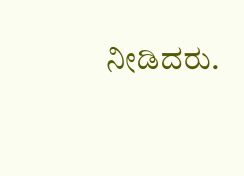ನೀಡಿದರು.